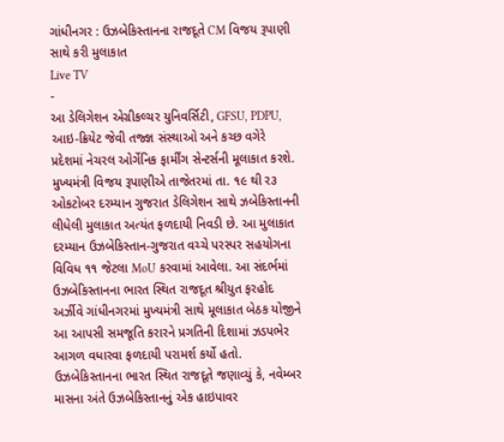ગાંધીનગર : ઉઝબેકિસ્તાનના રાજદૂતે CM વિજય રૂપાણી સાથે કરી મુલાકાત
Live TV
-
આ ડેલિગેશન એગ્રીકલ્ચર યુનિવર્સિટી, GFSU, PDPU, આઇ-ક્રિયેટ જેવી તજ્જ્ઞ સંસ્થાઓ અને કચ્છ વગેરે પ્રદેશમાં નેચરલ ઓર્ગેનિક ફાર્મીંગ સેન્ટર્સની મૂલાકાત કરશે.
મુખ્યમંત્રી વિજય રૂપાણીએ તાજેતરમાં તા. ૧૯ થી ર૩ ઓકટોબર દરમ્યાન ગુજરાત ડેલિગેશન સાથે ઝબેકિસ્તાનની લીધેલી મુલાકાત અત્યંત ફળદાયી નિવડી છે. આ મુલાકાત દરમ્યાન ઉઝબેકિસ્તાન-ગુજરાત વચ્ચે પરસ્પર સહયોગના વિવિધ ૧૧ જેટલા MoU કરવામાં આવેલા. આ સંદર્ભમાં ઉઝબેકિસ્તાનના ભારત સ્થિત રાજદૂત શ્રીયુત ફરહોદ અર્ઝીવે ગાંધીનગરમાં મુખ્યમંત્રી સાથે મૂલાકાત બેઠક યોજીને આ આપસી સમજૂતિ કરારને પ્રગતિની દિશામાં ઝડપભેર આગળ વધારવા ફળદાયી પરામર્શ કર્યો હતો. ઉઝબેકિસ્તાનના ભારત સ્થિત રાજદૂતે જણાવ્યું કે, નવેમ્બર માસના અંતે ઉઝબેકિસ્તાનનું એક હાઇપાવર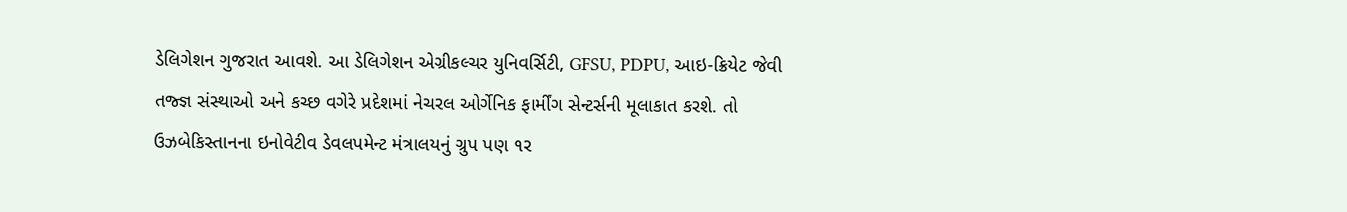ડેલિગેશન ગુજરાત આવશે. આ ડેલિગેશન એગ્રીકલ્ચર યુનિવર્સિટી, GFSU, PDPU, આઇ-ક્રિયેટ જેવી તજ્જ્ઞ સંસ્થાઓ અને કચ્છ વગેરે પ્રદેશમાં નેચરલ ઓર્ગેનિક ફાર્મીંગ સેન્ટર્સની મૂલાકાત કરશે. તો ઉઝબેકિસ્તાનના ઇનોવેટીવ ડેવલપમેન્ટ મંત્રાલયનું ગ્રુપ પણ ૧ર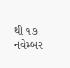થી ૧૭ નવેમ્બર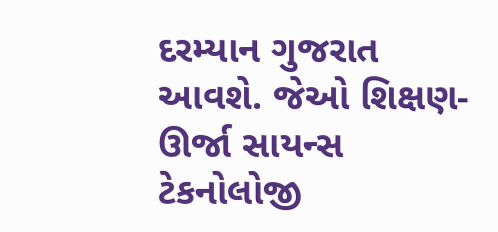દરમ્યાન ગુજરાત આવશે. જેઓ શિક્ષણ- ઊર્જા સાયન્સ ટેકનોલોજી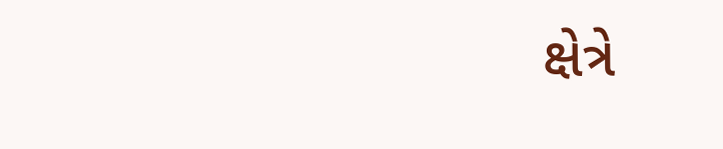ક્ષેત્રે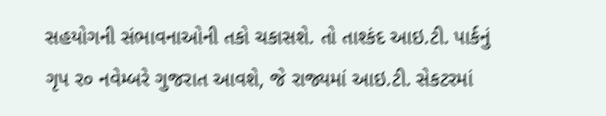સહયોગની સંભાવનાઓની તકો ચકાસશે. તો તાશ્કંદ આઇ.ટી. પાર્કનું ગૃપ ર૦ નવેમ્બરે ગુજરાત આવશે, જે રાજ્યમાં આઇ.ટી. સેકટરમાં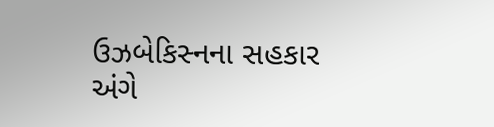ઉઝબેકિસ્નના સહકાર અંગે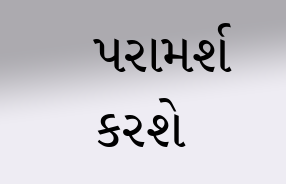પરામર્શ કરશે